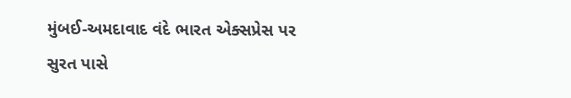મુંબઈ-અમદાવાદ વંદે ભારત એક્સપ્રેસ પર સુરત પાસે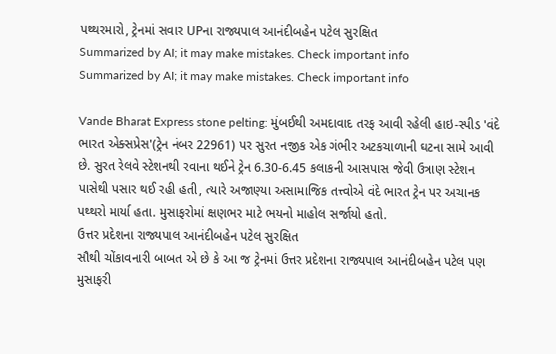પથ્થરમારો, ટ્રેનમાં સવાર UPના રાજ્યપાલ આનંદીબહેન પટેલ સુરક્ષિત
Summarized by AI; it may make mistakes. Check important info
Summarized by AI; it may make mistakes. Check important info

Vande Bharat Express stone pelting: મુંબઈથી અમદાવાદ તરફ આવી રહેલી હાઇ-સ્પીડ 'વંદે ભારત એક્સપ્રેસ'(ટ્રેન નંબર 22961) પર સુરત નજીક એક ગંભીર અટકચાળાની ઘટના સામે આવી છે. સુરત રેલવે સ્ટેશનથી રવાના થઈને ટ્રેન 6.30-6.45 કલાકની આસપાસ જેવી ઉત્રાણ સ્ટેશન પાસેથી પસાર થઈ રહી હતી, ત્યારે અજાણ્યા અસામાજિક તત્ત્વોએ વંદે ભારત ટ્રેન પર અચાનક પથ્થરો માર્યા હતા. મુસાફરોમાં ક્ષણભર માટે ભયનો માહોલ સર્જાયો હતો.
ઉત્તર પ્રદેશના રાજ્યપાલ આનંદીબહેન પટેલ સુરક્ષિત
સૌથી ચોંકાવનારી બાબત એ છે કે આ જ ટ્રેનમાં ઉત્તર પ્રદેશના રાજ્યપાલ આનંદીબહેન પટેલ પણ મુસાફરી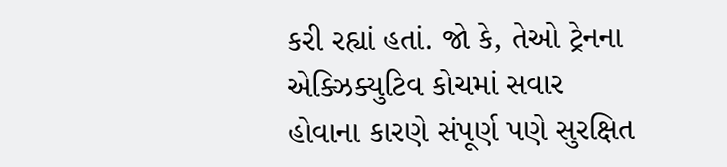કરી રહ્યાં હતાં. જો કે, તેઓ ટ્રેનના એક્ઝિક્યુટિવ કોચમાં સવાર હોવાના કારણે સંપૂર્ણ પણે સુરક્ષિત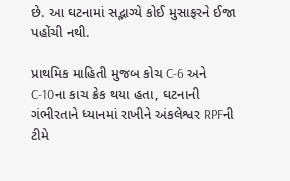છે. આ ઘટનામાં સદ્ભાગ્યે કોઈ મુસાફરને ઈજા પહોંચી નથી.

પ્રાથમિક માહિતી મુજબ કોચ C-6 અને C-10ના કાચ ક્રેક થયા હતા, ઘટનાની ગંભીરતાને ધ્યાનમાં રાખીને અંકલેશ્વર RPFની ટીમે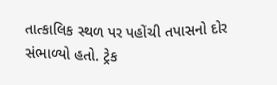તાત્કાલિક સ્થળ પર પહોંચી તપાસનો દોર સંભાળ્યો હતો. ટ્રેક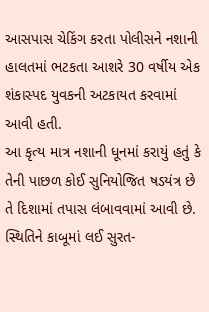આસપાસ ચેકિંગ કરતા પોલીસને નશાની હાલતમાં ભટકતા આશરે 30 વર્ષીય એક શંકાસ્પદ યુવકની અટકાયત કરવામાં આવી હતી.
આ કૃત્ય માત્ર નશાની ધૂનમાં કરાયું હતું કે તેની પાછળ કોઈ સુનિયોજિત ષડયંત્ર છે તે દિશામાં તપાસ લંબાવવામાં આવી છે. સ્થિતિને કાબૂમાં લઈ સુરત-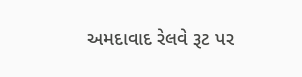અમદાવાદ રેલવે રૂટ પર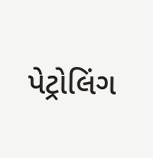પેટ્રોલિંગ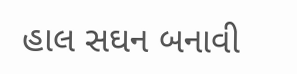હાલ સઘન બનાવી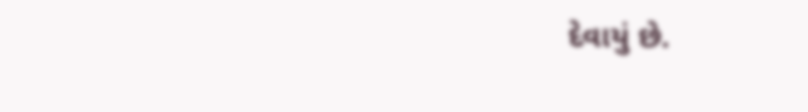દેવાયું છે.